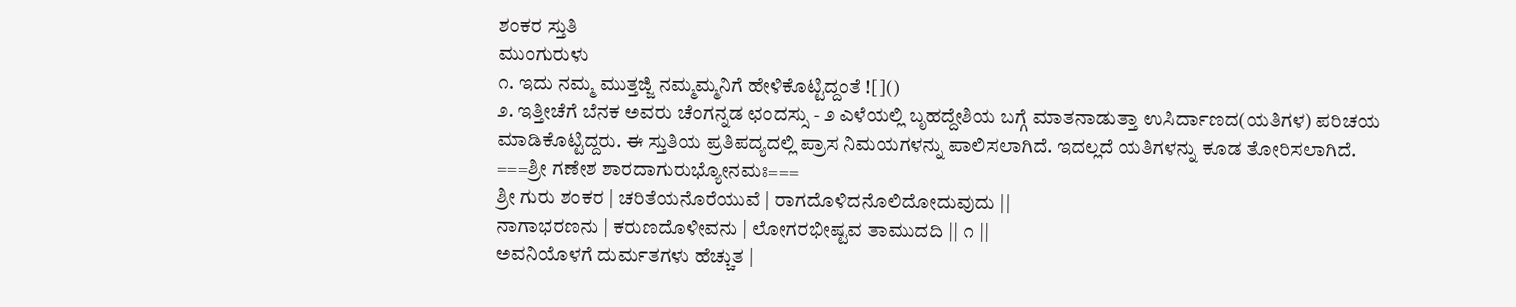ಶಂಕರ ಸ್ತುತಿ
ಮುಂಗುರುಳು
೧. ಇದು ನಮ್ಮ ಮುತ್ತಜ್ಜಿ ನಮ್ಮಮ್ಮನಿಗೆ ಹೇಳಿಕೊಟ್ಟಿದ್ದಂತೆ ![]()
೨. ಇತ್ತೀಚೆಗೆ ಬೆನಕ ಅವರು ಚೆಂಗನ್ನಡ ಛಂದಸ್ಸು - ೨ ಎಳೆಯಲ್ಲಿ ಬೃಹದ್ದೇಶಿಯ ಬಗ್ಗೆ ಮಾತನಾಡುತ್ತಾ ಉಸಿರ್ದಾಣದ(ಯತಿಗಳ) ಪರಿಚಯ ಮಾಡಿಕೊಟ್ಟಿದ್ದರು. ಈ ಸ್ತುತಿಯ ಪ್ರತಿಪದ್ಯದಲ್ಲಿ ಪ್ರಾಸ ನಿಮಯಗಳನ್ನು ಪಾಲಿಸಲಾಗಿದೆ. ಇದಲ್ಲದೆ ಯತಿಗಳನ್ನು ಕೂಡ ತೋರಿಸಲಾಗಿದೆ.
===ಶ್ರೀ ಗಣೇಶ ಶಾರದಾಗುರುಭ್ಯೋನಮಃ===
ಶ್ರೀ ಗುರು ಶಂಕರ | ಚರಿತೆಯನೊರೆಯುವೆ | ರಾಗದೊಳಿದನೊಲಿದೋದುವುದು ||
ನಾಗಾಭರಣನು | ಕರುಣದೊಳೀವನು | ಲೋಗರಭೀಷ್ಟವ ತಾಮುದದಿ || ೧ ||
ಅವನಿಯೊಳಗೆ ದುರ್ಮತಗಳು ಹೆಚ್ಚುತ |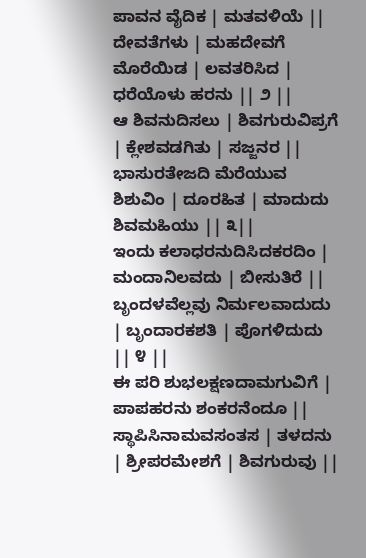ಪಾವನ ವೈದಿಕ | ಮತವಳಿಯೆ ||
ದೇವತೆಗಳು | ಮಹದೇವಗೆ ಮೊರೆಯಿಡ | ಲವತರಿಸಿದ | ಧರೆಯೊಳು ಹರನು || ೨ ||
ಆ ಶಿವನುದಿಸಲು | ಶಿವಗುರುವಿಪ್ರಗೆ | ಕ್ಲೇಶವಡಗಿತು | ಸಜ್ಜನರ ||
ಭಾಸುರತೇಜದಿ ಮೆರೆಯುವ ಶಿಶುವಿಂ | ದೂರಹಿತ | ಮಾದುದು ಶಿವಮಹಿಯು || ೩||
ಇಂದು ಕಲಾಧರನುದಿಸಿದಕರದಿಂ | ಮಂದಾನಿಲವದು | ಬೀಸುತಿರೆ ||
ಬೃಂದಳವೆಲ್ಲವು ನಿರ್ಮಲವಾದುದು | ಬೃಂದಾರಕಶತಿ | ಪೊಗಳಿದುದು || ೪ ||
ಈ ಪರಿ ಶುಭಲಕ್ಷಣದಾಮಗುವಿಗೆ | ಪಾಪಹರನು ಶಂಕರನೆಂದೂ ||
ಸ್ಥಾಪಿಸಿನಾಮವಸಂತಸ | ತಳದನು | ಶ್ರೀಪರಮೇಶಗೆ | ಶಿವಗುರುವು ||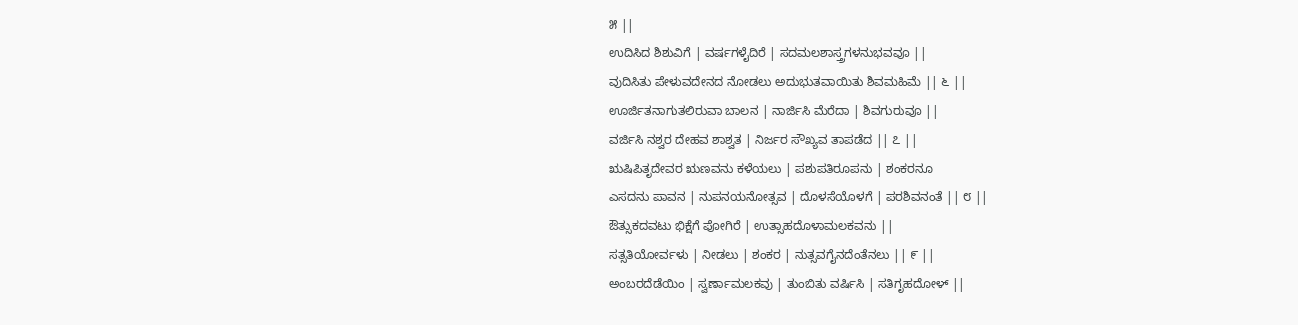೫ ||
ಉದಿಸಿದ ಶಿಶುವಿಗೆ | ವರ್ಷಗಳೈದಿರೆ | ಸದಮಲಶಾಸ್ತ್ರಗಳನುಭವವೂ ||
ವುದಿಸಿತು ಪೇಳುವದೇನದ ನೋಡಲು ಅದುಭುತವಾಯಿತು ಶಿವಮಹಿಮೆ || ೬ ||
ಊರ್ಜಿತನಾಗುತಲಿರುವಾ ಬಾಲನ | ನಾರ್ಜಿಸಿ ಮೆರೆದಾ | ಶಿವಗುರುವೂ ||
ವರ್ಜಿಸಿ ನಶ್ವರ ದೇಹವ ಶಾಶ್ವತ | ನಿರ್ಜರ ಸೌಖ್ಯವ ತಾಪಡೆದ || ೭ ||
ಋಷಿಪಿತೃದೇವರ ಋಣವನು ಕಳೆಯಲು | ಪಶುಪತಿರೂಪನು | ಶಂಕರನೂ
ಎಸದನು ಪಾವನ | ನುಪನಯನೋತ್ಸವ | ದೊಳಸೆಯೊಳಗೆ | ಪರಶಿವನಂತೆ || ೮ ||
ಔತ್ಸುಕದವಟು ಭಿಕ್ಷೆಗೆ ಪೋಗಿರೆ | ಉತ್ಸಾಹದೊಳಾಮಲಕವನು ||
ಸತ್ಸತಿಯೋರ್ವಳು | ನೀಡಲು | ಶಂಕರ | ನುತ್ಸವಗೈನದೆಂತೆನಲು || ೯ ||
ಅಂಬರದೆಡೆಯಿಂ | ಸ್ವರ್ಣಾಮಲಕವು | ತುಂಬಿತು ವರ್ಷಿಸಿ | ಸತಿಗೃಹದೋಳ್ ||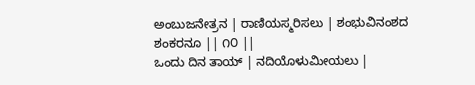ಅಂಬುಜನೇತ್ರನ | ರಾಣಿಯಸ್ಮರಿಸಲು | ಶಂಭುವಿನಂಶದ ಶಂಕರನೂ || ೧೦ ||
ಒಂದು ದಿನ ತಾಯ್ | ನದಿಯೊಳುಮೀಯಲು |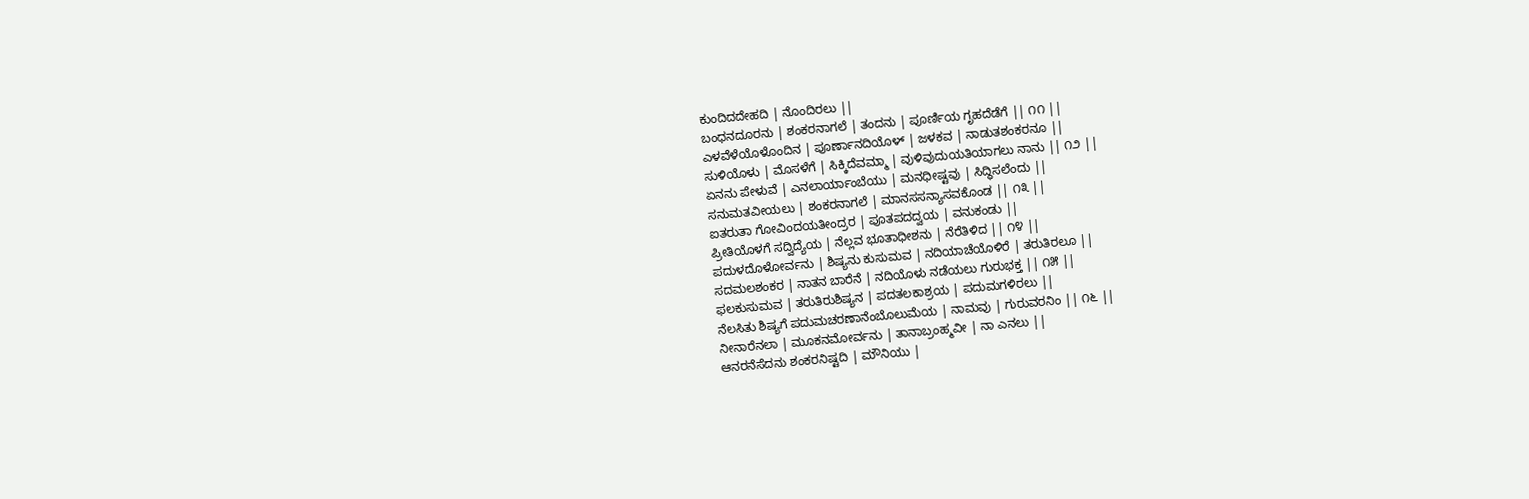ಕುಂದಿದದೇಹದಿ | ನೊಂದಿರಲು ||
ಬಂಧನದೂರನು | ಶಂಕರನಾಗಲೆ | ತಂದನು | ಪೂರ್ಣಿಯ ಗೃಹದೆಡೆಗೆ || ೧೧ ||
ಎಳವೆಳೆಯೊಳೊಂದಿನ | ಪೂರ್ಣಾನದಿಯೊಳ್ | ಜಳಕವ | ನಾಡುತಶಂಕರನೂ ||
ಸುಳಿಯೊಳು | ಮೊಸಳೆಗೆ | ಸಿಕ್ಕಿದೆವಮ್ಮಾ | ವುಳಿವುದುಯತಿಯಾಗಲು ನಾನು || ೧೨ ||
ಏನನು ಪೇಳುವೆ | ಎನಲಾರ್ಯಾಂಬೆಯು | ಮನಧೀಷ್ಟವು | ಸಿದ್ಧಿಸಲೆಂದು ||
ಸನುಮತವೀಯಲು | ಶಂಕರನಾಗಲೆ | ಮಾನಸಸನ್ಯಾಸವಕೊಂಡ || ೧೩ ||
ಐತರುತಾ ಗೋವಿಂದಯತೀಂದ್ರರ | ಪೂತಪದದ್ವಯ | ವನುಕಂಡು ||
ಪ್ರೀತಿಯೊಳಗೆ ಸದ್ವಿದ್ಯೆಯ | ನೆಲ್ಲವ ಭೂತಾಧೀಶನು | ನೆರೆತಿಳಿದ || ೧೪ ||
ಪದುಳದೊಳೋರ್ವನು | ಶಿಷ್ಯನು ಕುಸುಮವ | ನದಿಯಾಚೆಯೊಳಿರೆ | ತರುತಿರಲೂ ||
ಸದಮಲಶಂಕರ | ನಾತನ ಬಾರೆನೆ | ನದಿಯೊಳು ನಡೆಯಲು ಗುರುಭಕ್ತ || ೧೫ ||
ಫಲಕುಸುಮವ | ತರುತಿರುಶಿಷ್ಯನ | ಪದತಲಕಾಶ್ರಯ | ಪದುಮಗಳಿರಲು ||
ನೆಲಸಿತು ಶಿಷ್ಯಗೆ ಪದುಮಚರಣಾನೆಂಬೊಲುಮೆಯ | ನಾಮವು | ಗುರುವರನಿಂ || ೧೬ ||
ನೀನಾರೆನಲಾ | ಮೂಕನಮೋರ್ವನು | ತಾನಾಬ್ರಂಹ್ಮವೀ | ನಾ ಎನಲು ||
ಆನರನೆಸೆದನು ಶಂಕರನಿಷ್ಟದಿ | ಮೌನಿಯು |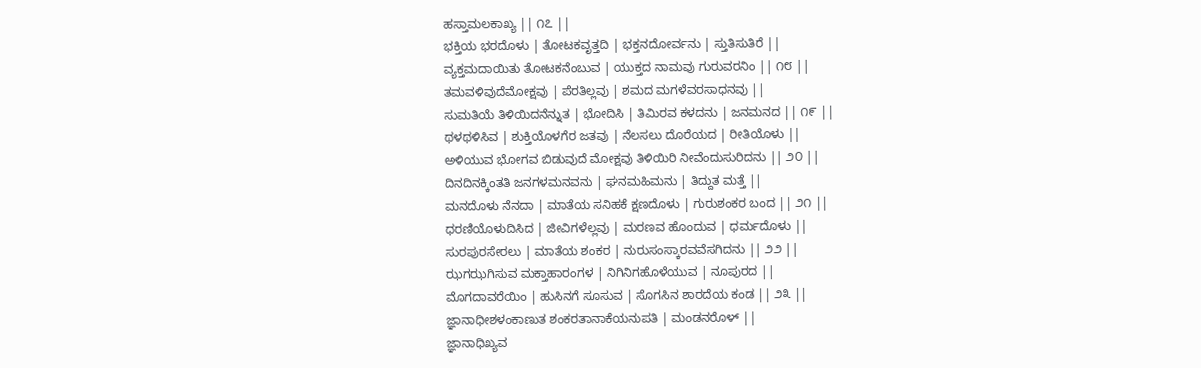ಹಸ್ತಾಮಲಕಾಖ್ಯ || ೧೭ ||
ಭಕ್ತಿಯ ಭರದೊಳು | ತೋಟಕವೃತ್ತದಿ | ಭಕ್ತನದೋರ್ವನು | ಸ್ತುತಿಸುತಿರೆ ||
ವ್ಯಕ್ತಮದಾಯಿತು ತೋಟಕನೆಂಬುವ | ಯುಕ್ತದ ನಾಮವು ಗುರುವರನಿಂ || ೧೮ ||
ತಮವಳಿವುದೆಮೋಕ್ಷವು | ಪೆರತಿಲ್ಲವು | ಶಮದ ಮಗಳೆವರಸಾಧನವು ||
ಸುಮತಿಯೆ ತಿಳಿಯಿದನೆನ್ನುತ | ಭೋದಿಸಿ | ತಿಮಿರವ ಕಳದನು | ಜನಮನದ || ೧೯ ||
ಥಳಥಳಿಸಿವ | ಶುಕ್ತಿಯೊಳಗೆರ ಜತವು | ನೆಲಸಲು ದೊರೆಯದ | ರೀತಿಯೊಳು ||
ಅಳಿಯುವ ಭೋಗವ ಬಿಡುವುದೆ ಮೋಕ್ಷವು ತಿಳಿಯಿರಿ ನೀವೆಂದುಸುರಿದನು || ೨೦ ||
ದಿನದಿನಕ್ಕಿಂತತಿ ಜನಗಳಮನವನು | ಘನಮಹಿಮನು | ತಿದ್ದುತ ಮತ್ತೆ ||
ಮನದೊಳು ನೆನದಾ | ಮಾತೆಯ ಸನಿಹಕೆ ಕ್ಷಣದೊಳು | ಗುರುಶಂಕರ ಬಂದ || ೨೧ ||
ಧರಣಿಯೊಳುದಿಸಿದ | ಜೀವಿಗಳೆಲ್ಲವು | ಮರಣವ ಹೊಂದುವ | ಧರ್ಮದೊಳು ||
ಸುರಪುರಸೇರಲು | ಮಾತೆಯ ಶಂಕರ | ನುರುಸಂಸ್ಕಾರವವೆಸಗಿದನು || ೨೨ ||
ಝಗಝಗಿಸುವ ಮಕ್ತಾಹಾರಂಗಳ | ನಿಗಿನಿಗಹೊಳೆಯುವ | ನೂಪುರದ ||
ಮೊಗದಾವರೆಯಿಂ | ಹುಸಿನಗೆ ಸೂಸುವ | ಸೊಗಸಿನ ಶಾರದೆಯ ಕಂಡ || ೨೩ ||
ಜ್ಞಾನಾಧೀಶಳಂಕಾಣುತ ಶಂಕರತಾನಾಕೆಯನುಪತಿ | ಮಂಡನರೊಳ್ ||
ಜ್ಞಾನಾಧಿಖ್ಯವ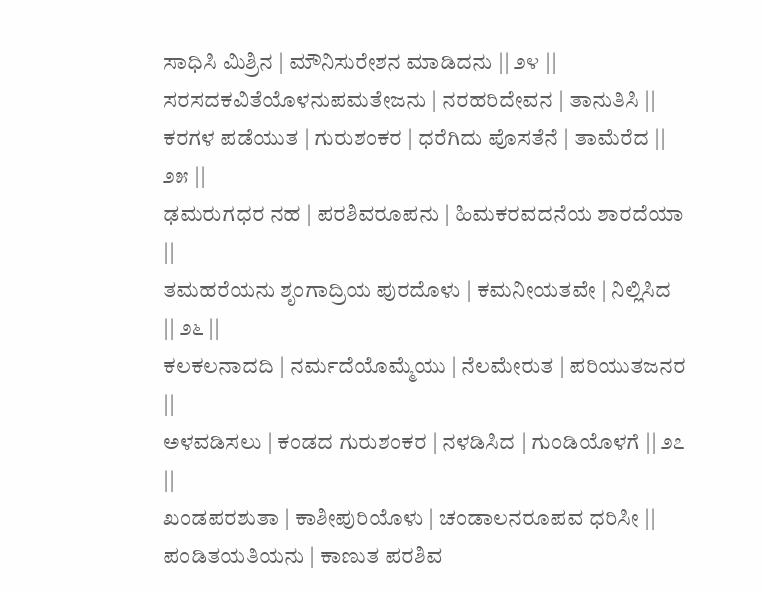ಸಾಧಿಸಿ ಮಿಶ್ರಿನ | ಮೌನಿಸುರೇಶನ ಮಾಡಿದನು || ೨೪ ||
ಸರಸದಕವಿತೆಯೊಳನುಪಮತೇಜನು | ನರಹರಿದೇವನ | ತಾನುತಿಸಿ ||
ಕರಗಳ ಪಡೆಯುತ | ಗುರುಶಂಕರ | ಧರೆಗಿದು ಪೊಸತೆನೆ | ತಾಮೆರೆದ || ೨೫ ||
ಢಮರುಗಧರ ನಹ | ಪರಶಿವರೂಪನು | ಹಿಮಕರವದನೆಯ ಶಾರದೆಯಾ ||
ತಮಹರೆಯನು ಶೃಂಗಾದ್ರಿಯ ಪುರದೊಳು | ಕಮನೀಯತವೇ | ನಿಲ್ಲಿಸಿದ || ೨೬ ||
ಕಲಕಲನಾದದಿ | ನರ್ಮದೆಯೊಮ್ಮೆಯು | ನೆಲಮೇರುತ | ಪರಿಯುತಜನರ ||
ಅಳವಡಿಸಲು | ಕಂಡದ ಗುರುಶಂಕರ | ನಳಡಿಸಿದ | ಗುಂಡಿಯೊಳಗೆ || ೨೭ ||
ಖಂಡಪರಶುತಾ | ಕಾಶೀಪುರಿಯೊಳು | ಚಂಡಾಲನರೂಪವ ಧರಿಸೀ ||
ಪಂಡಿತಯತಿಯನು | ಕಾಣುತ ಪರಶಿವ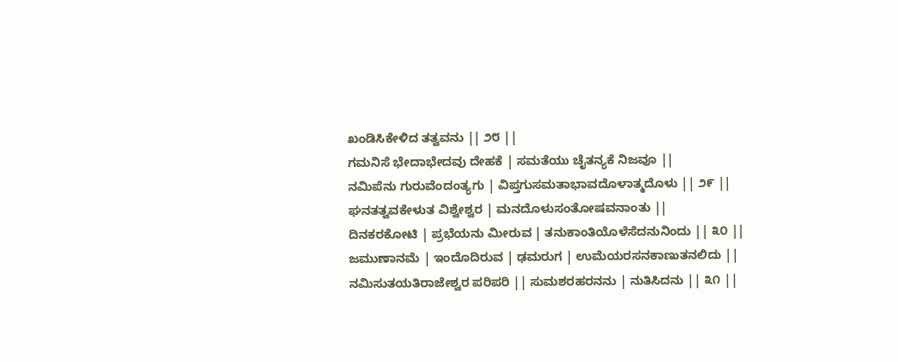ಖಂಡಿಸಿಕೇಳಿದ ತತ್ವವನು || ೨೮ ||
ಗಮನಿಸೆ ಭೇದಾಭೇದವು ದೇಹಕೆ | ಸಮತೆಯು ಚೈತನ್ಯಕೆ ನಿಜವೂ ||
ನಮಿಪೆನು ಗುರುವೆಂದಂತ್ಯಗು | ವಿಪ್ತಗುಸಮತಾಭಾವದೊಳಾತ್ಮದೊಳು || ೨೯ ||
ಘನತತ್ವವಕೇಳುತ ವಿಶ್ವೇಶ್ವರ | ಮನದೊಳುಸಂತೋಷವನಾಂತು ||
ದಿನಕರಕೋಟಿ | ಪ್ರಭೆಯನು ಮೀರುವ | ತನುಕಾಂತಿಯೊಳೆಸೆದನುನಿಂದು || ೩೦ ||
ಜಮುಣಾನಮೆ | ಇಂದೊದಿರುವ | ಢಮರುಗ | ಉಮೆಯರಸನಕಾಣುತನಲಿದು ||
ನಮಿಸುತಯತಿರಾಜೇಶ್ವರ ಪರಿಪರಿ || ಸುಮಶರಹರನನು | ನುತಿಸಿದನು || ೩೧ ||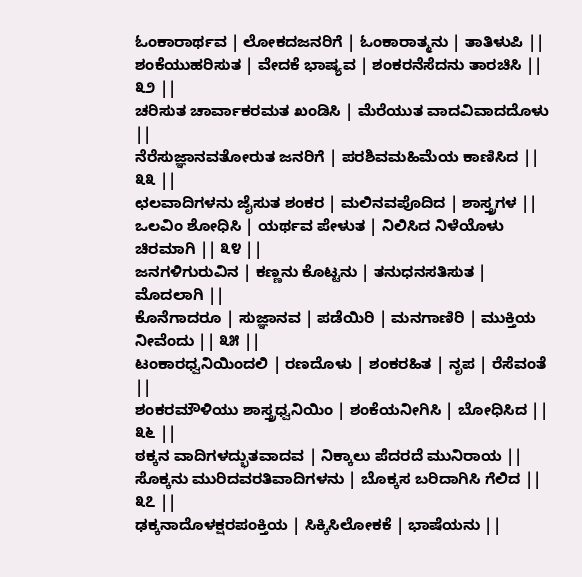ಓಂಕಾರಾರ್ಥವ | ಲೋಕದಜನರಿಗೆ | ಓಂಕಾರಾತ್ಮನು | ತಾತಿಳುಪಿ ||
ಶಂಕೆಯುಹರಿಸುತ | ವೇದಕೆ ಭಾಷ್ಯವ | ಶಂಕರನೆಸೆದನು ತಾರಚಿಸಿ || ೩೨ ||
ಚರಿಸುತ ಚಾರ್ವಾಕರಮತ ಖಂಡಿಸಿ | ಮೆರೆಯುತ ವಾದವಿವಾದದೊಳು ||
ನೆರೆಸುಜ್ಞಾನವತೋರುತ ಜನರಿಗೆ | ಪರಶಿವಮಹಿಮೆಯ ಕಾಣಿಸಿದ || ೩೩ ||
ಛಲವಾದಿಗಳನು ಜೈಸುತ ಶಂಕರ | ಮಲಿನವಪೊದಿದ | ಶಾಸ್ತ್ರಗಳ ||
ಒಲವಿಂ ಶೋಧಿಸಿ | ಯರ್ಥವ ಪೇಳುತ | ನಿಲಿಸಿದ ನಿಳೆಯೊಳು ಚಿರಮಾಗಿ || ೩೪ ||
ಜನಗಳಿಗುರುವಿನ | ಕಣ್ಣನು ಕೊಟ್ಟನು | ತನುಧನಸತಿಸುತ | ಮೊದಲಾಗಿ ||
ಕೊನೆಗಾದರೂ | ಸುಜ್ಞಾನವ | ಪಡೆಯಿರಿ | ಮನಗಾಣಿರಿ | ಮುಕ್ತಿಯ ನೀವೆಂದು || ೩೫ ||
ಟಂಕಾರಧ್ವನಿಯಿಂದಲಿ | ರಣದೊಳು | ಶಂಕರಹಿತ | ನೃಪ | ರೆಸೆವಂತೆ ||
ಶಂಕರಮೌಳಿಯು ಶಾಸ್ತ್ರಧ್ವನಿಯಿಂ | ಶಂಕೆಯನೀಗಿಸಿ | ಬೋಧಿಸಿದ || ೩೬ ||
ಠಕ್ಕನ ವಾದಿಗಳದ್ಭುತವಾದವ | ನಿಕ್ಕಾಲು ಪೆದರದೆ ಮುನಿರಾಯ ||
ಸೊಕ್ಕನು ಮುರಿದವರತಿವಾದಿಗಳನು | ಬೊಕ್ಕಸ ಬರಿದಾಗಿಸಿ ಗೆಲಿದ || ೩೭ ||
ಢಕ್ಕನಾದೊಳಕ್ಷರಪಂಕ್ತಿಯ | ಸಿಕ್ಕಿಸಿಲೋಕಕೆ | ಭಾಷೆಯನು ||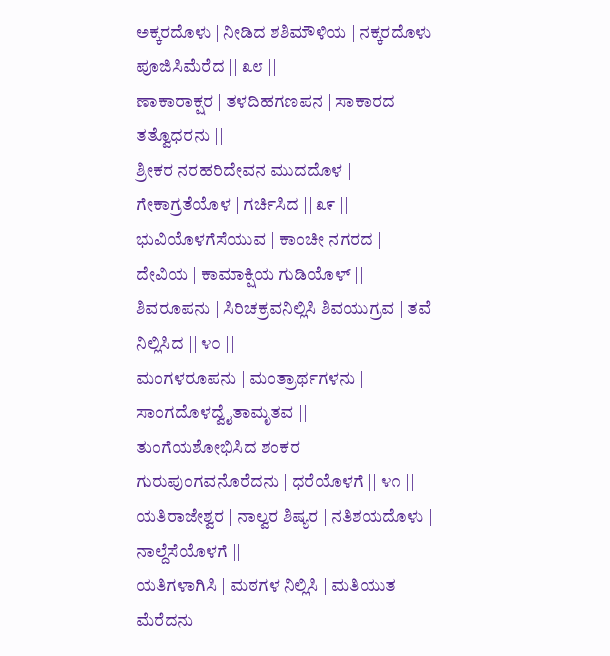ಅಕ್ಕರದೊಳು | ನೀಡಿದ ಶಶಿಮೌಳಿಯ | ನಕ್ಕರದೊಳು ಪೂಜಿಸಿಮೆರೆದ || ೩೮ ||
ಣಾಕಾರಾಕ್ಷರ | ತಳದಿಹಗಣಪನ | ಸಾಕಾರದ ತತ್ವೊಧರನು ||
ಶ್ರೀಕರ ನರಹರಿದೇವನ ಮುದದೊಳ | ಗೇಕಾಗ್ರತೆಯೊಳ | ಗರ್ಚಿಸಿದ || ೩೯ ||
ಭುವಿಯೊಳಗೆಸೆಯುವ | ಕಾಂಚೀ ನಗರದ | ದೇವಿಯ | ಕಾಮಾಕ್ಷಿಯ ಗುಡಿಯೊಳ್ ||
ಶಿವರೂಪನು | ಸಿರಿಚಕ್ರವನಿಲ್ಲಿಸಿ ಶಿವಯುಗ್ರವ | ತವೆ ನಿಲ್ಲಿಸಿದ || ೪೦ ||
ಮಂಗಳರೂಪನು | ಮಂತ್ರಾರ್ಥಗಳನು | ಸಾಂಗದೊಳದ್ವೈತಾಮೃತವ ||
ತುಂಗೆಯಶೋಭಿಸಿದ ಶಂಕರ ಗುರುಪುಂಗವನೊರೆದನು | ಧರೆಯೊಳಗೆ || ೪೧ ||
ಯತಿರಾಜೇಶ್ವರ | ನಾಲ್ವರ ಶಿಷ್ಯರ | ನತಿಶಯದೊಳು | ನಾಲ್ದೆಸೆಯೊಳಗೆ ||
ಯತಿಗಳಾಗಿಸಿ | ಮಠಗಳ ನಿಲ್ಲಿಸಿ | ಮತಿಯುತ ಮೆರೆದನು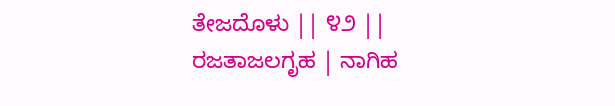ತೇಜದೊಳು || ೪೨ ||
ರಜತಾಜಲಗೃಹ | ನಾಗಿಹ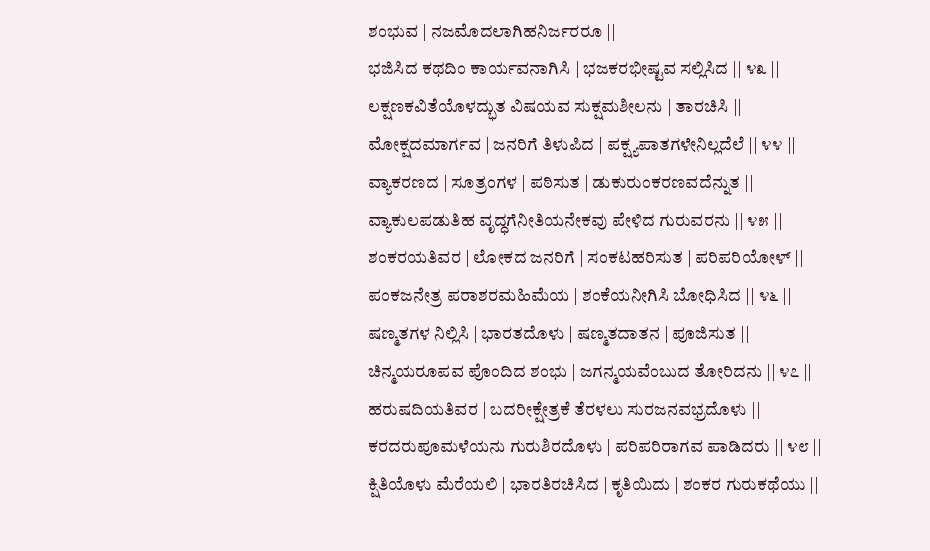ಶಂಭುವ | ನಜಮೊದಲಾಗಿಹನಿರ್ಜರರೂ ||
ಭಜಿಸಿದ ಕಥದಿಂ ಕಾರ್ಯವನಾಗಿಸಿ | ಭಜಕರಭೀಷ್ಟವ ಸಲ್ಲಿಸಿದ || ೪೩ ||
ಲಕ್ಷಣಕವಿತೆಯೊಳದ್ಭುತ ವಿಷಯವ ಸುಕ್ಷಮಶೀಲನು | ತಾರಚಿಸಿ ||
ಮೋಕ್ಷದಮಾರ್ಗವ | ಜನರಿಗೆ ತಿಳುಪಿದ | ಪಕ್ಷ್ಯಪಾತಗಳೇನಿಲ್ಲದೆಲೆ || ೪೪ ||
ವ್ಯಾಕರಣದ | ಸೂತ್ರಂಗಳ | ಪಠಿಸುತ | ಡುಕುರುಂಕರಣವದೆನ್ನುತ ||
ವ್ಯಾಕುಲಪಡುತಿಹ ವೃದ್ಧಗೆನೀತಿಯನೇಕವು ಪೇಳಿದ ಗುರುವರನು || ೪೫ ||
ಶಂಕರಯತಿವರ | ಲೋಕದ ಜನರಿಗೆ | ಸಂಕಟಹರಿಸುತ | ಪರಿಪರಿಯೋಳ್ ||
ಪಂಕಜನೇತ್ರ ಪರಾಶರಮಹಿಮೆಯ | ಶಂಕೆಯನೀಗಿಸಿ ಬೋಧಿಸಿದ || ೪೬ ||
ಷಣ್ಮತಗಳ ನಿಲ್ಲಿಸಿ | ಭಾರತದೊಳು | ಷಣ್ಮತದಾತನ | ಪೂಜಿಸುತ ||
ಚಿನ್ಮಯರೂಪವ ಪೊಂದಿದ ಶಂಭು | ಜಗನ್ಮಯವೆಂಬುದ ತೋರಿದನು || ೪೭ ||
ಹರುಷದಿಯತಿವರ | ಬದರೀಕ್ಷೇತ್ರಕೆ ತೆರಳಲು ಸುರಜನವಭ್ರದೊಳು ||
ಕರದರುಪೂಮಳೆಯನು ಗುರುಶಿರದೊಳು | ಪರಿಪರಿರಾಗವ ಪಾಡಿದರು || ೪೮ ||
ಕ್ಷಿತಿಯೊಳು ಮೆರೆಯಲಿ | ಭಾರತಿರಚಿಸಿದ | ಕೃತಿಯಿದು | ಶಂಕರ ಗುರುಕಥೆಯು ||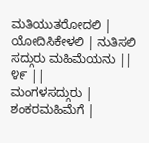ಮತಿಯುತರೋದಲಿ | ಯೋದಿಸಿಕೇಳಲಿ | ನುತಿಸಲಿ ಸದ್ಗುರು ಮಹಿಮೆಯನು || ೪೯ ||
ಮಂಗಳಸದ್ಗುರು | ಶಂಕರಮಹಿಮೆಗೆ |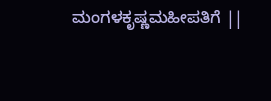ಮಂಗಳಕೃಷ್ಣಮಹೀಪತಿಗೆ ||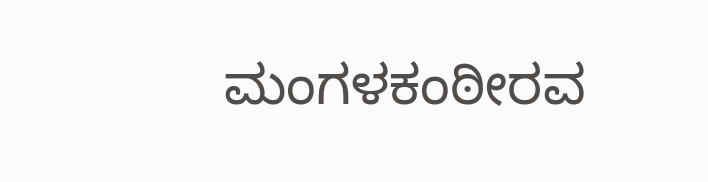ಮಂಗಳಕಂಠೀರವ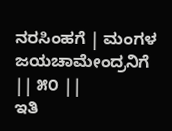ನರಸಿಂಹಗೆ | ಮಂಗಳ ಜಯಚಾಮೇಂದ್ರನಿಗೆ || ೫೦ ||
ಇತಿ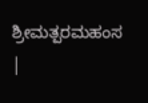ಶ್ರೀಮತ್ಪರಮಹಂಸ |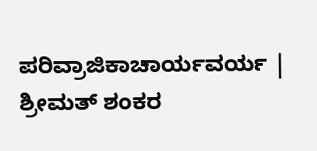ಪರಿವ್ರಾಜಿಕಾಚಾರ್ಯವರ್ಯ | ಶ್ರೀಮತ್ ಶಂಕರ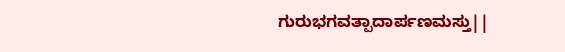ಗುರುಭಗವತ್ಪಾದಾರ್ಪಣಮಸ್ತು||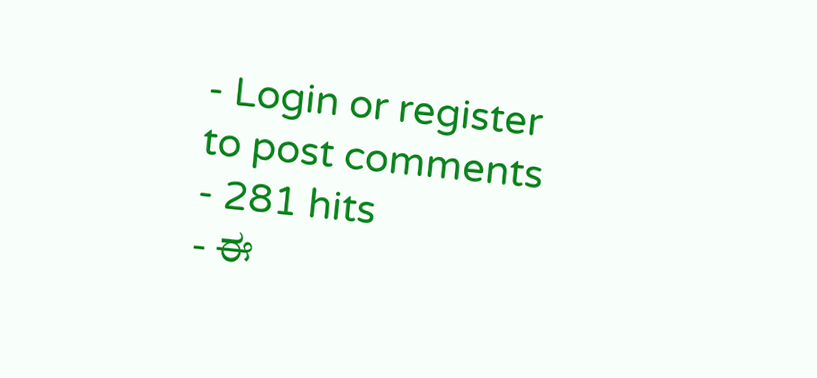- Login or register to post comments
- 281 hits
- ಈ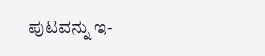ಪುಟವನ್ನು ಇ-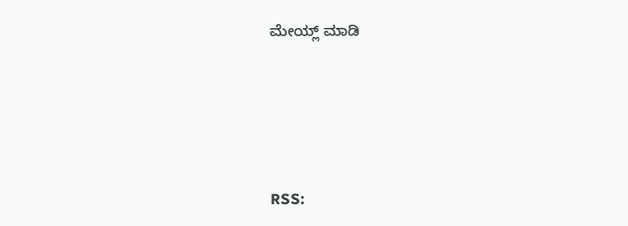ಮೇಯ್ಲ್ ಮಾಡಿ






RSS: